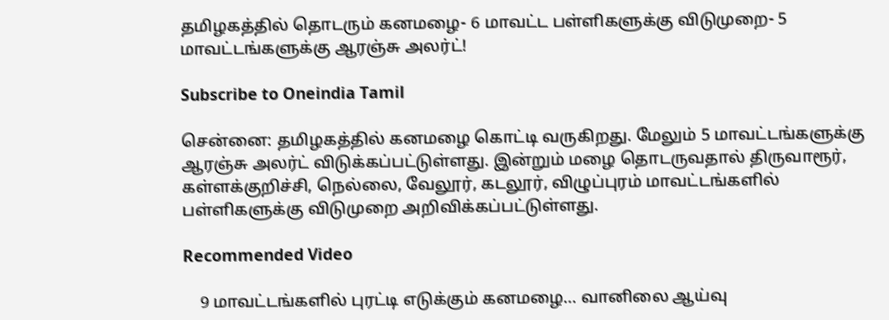தமிழகத்தில் தொடரும் கனமழை- 6 மாவட்ட பள்ளிகளுக்கு விடுமுறை- 5 மாவட்டங்களுக்கு ஆரஞ்சு அலர்ட்!

Subscribe to Oneindia Tamil

சென்னை: தமிழகத்தில் கனமழை கொட்டி வருகிறது. மேலும் 5 மாவட்டங்களுக்கு ஆரஞ்சு அலர்ட் விடுக்கப்பட்டுள்ளது. இன்றும் மழை தொடருவதால் திருவாரூர், கள்ளக்குறிச்சி, நெல்லை, வேலூர், கடலூர், விழுப்புரம் மாவட்டங்களில் பள்ளிகளுக்கு விடுமுறை அறிவிக்கப்பட்டுள்ளது.

Recommended Video

    9 மாவட்டங்களில் புரட்டி எடுக்கும் கனமழை… வானிலை ஆய்வு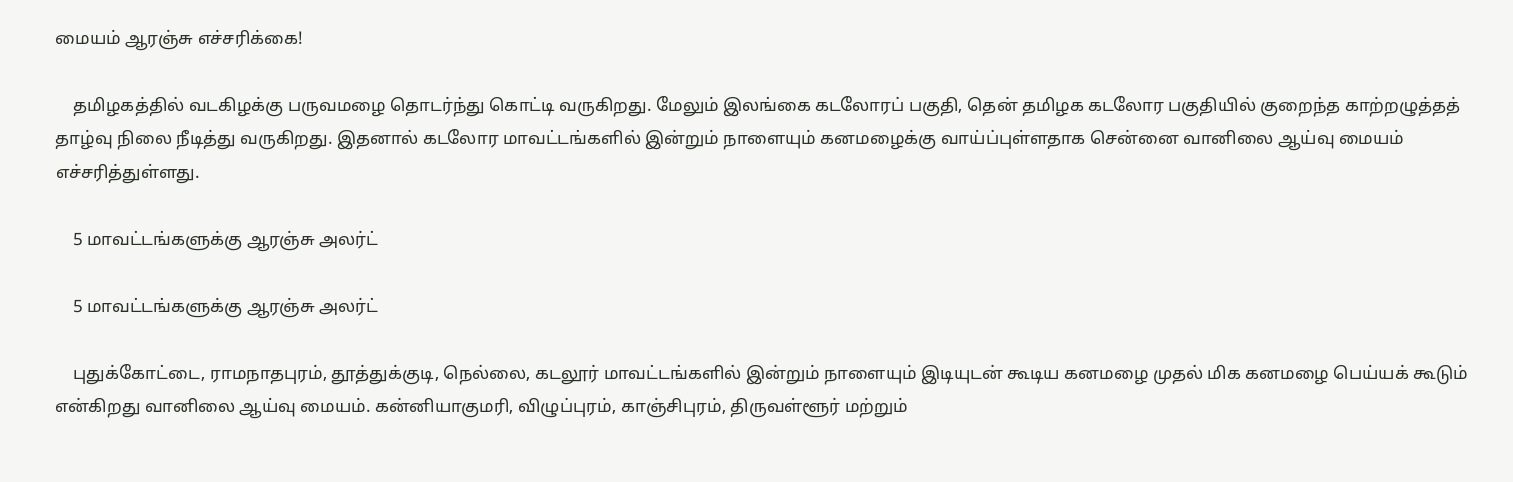மையம் ஆரஞ்சு எச்சரிக்கை!

    தமிழகத்தில் வடகிழக்கு பருவமழை தொடர்ந்து கொட்டி வருகிறது. மேலும் இலங்கை கடலோரப் பகுதி, தென் தமிழக கடலோர பகுதியில் குறைந்த காற்றழுத்தத் தாழ்வு நிலை நீடித்து வருகிறது. இதனால் கடலோர மாவட்டங்களில் இன்றும் நாளையும் கனமழைக்கு வாய்ப்புள்ளதாக சென்னை வானிலை ஆய்வு மையம் எச்சரித்துள்ளது.

    5 மாவட்டங்களுக்கு ஆரஞ்சு அலர்ட்

    5 மாவட்டங்களுக்கு ஆரஞ்சு அலர்ட்

    புதுக்கோட்டை, ராமநாதபுரம், தூத்துக்குடி, நெல்லை, கடலூர் மாவட்டங்களில் இன்றும் நாளையும் இடியுடன் கூடிய கனமழை முதல் மிக கனமழை பெய்யக் கூடும் என்கிறது வானிலை ஆய்வு மையம். கன்னியாகுமரி, விழுப்புரம், காஞ்சிபுரம், திருவள்ளூர் மற்றும்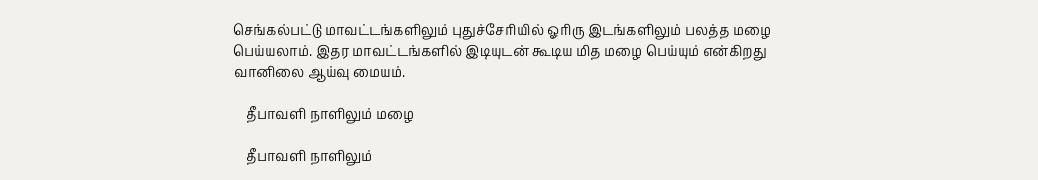செங்கல்பட்டு மாவட்டங்களிலும் புதுச்சேரியில் ஓரிரு இடங்களிலும் பலத்த மழை பெய்யலாம். இதர மாவட்டங்களில் இடியுடன் கூடிய மித மழை பெய்யும் என்கிறது வானிலை ஆய்வு மையம்.

    தீபாவளி நாளிலும் மழை

    தீபாவளி நாளிலும்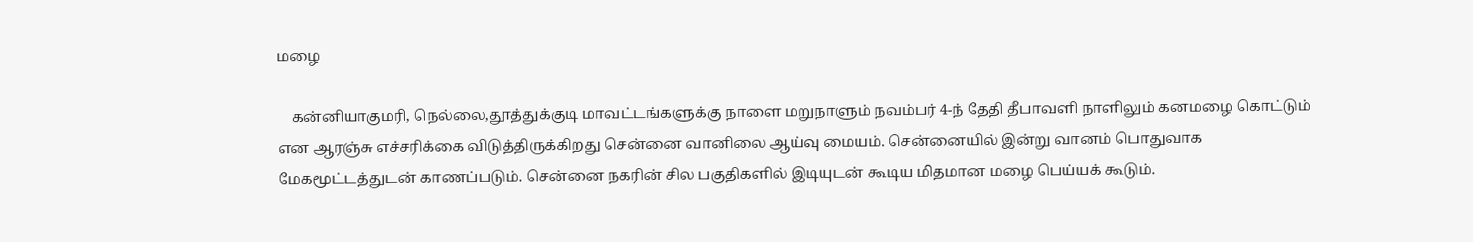மழை

    கன்னியாகுமரி, நெல்லை,தூத்துக்குடி மாவட்டங்களுக்கு நாளை மறுநாளும் நவம்பர் 4-ந் தேதி தீபாவளி நாளிலும் கனமழை கொட்டும் என ஆரஞ்சு எச்சரிக்கை விடுத்திருக்கிறது சென்னை வானிலை ஆய்வு மையம். சென்னையில் இன்று வானம் பொதுவாக மேகமூட்டத்துடன் காணப்படும். சென்னை நகரின் சில பகுதிகளில் இடியுடன் கூடிய மிதமான மழை பெய்யக் கூடும்.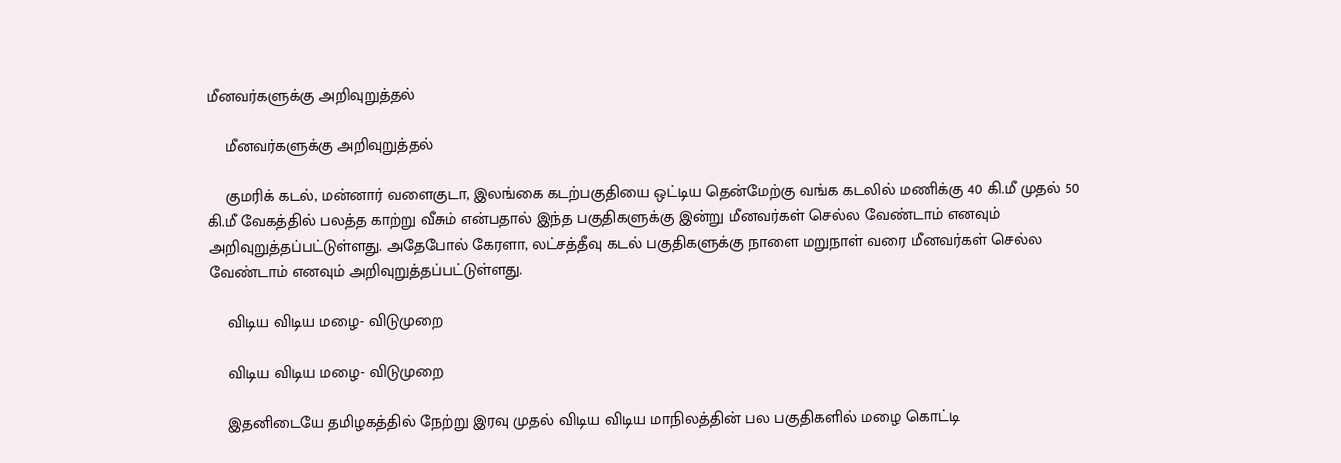மீனவர்களுக்கு அறிவுறுத்தல்

    மீனவர்களுக்கு அறிவுறுத்தல்

    குமரிக் கடல், மன்னார் வளைகுடா, இலங்கை கடற்பகுதியை ஒட்டிய தென்மேற்கு வங்க கடலில் மணிக்கு 40 கி.மீ முதல் 50 கி.மீ வேகத்தில் பலத்த காற்று வீசும் என்பதால் இந்த பகுதிகளுக்கு இன்று மீனவர்கள் செல்ல வேண்டாம் எனவும் அறிவுறுத்தப்பட்டுள்ளது. அதேபோல் கேரளா, லட்சத்தீவு கடல் பகுதிகளுக்கு நாளை மறுநாள் வரை மீனவர்கள் செல்ல வேண்டாம் எனவும் அறிவுறுத்தப்பட்டுள்ளது.

    விடிய விடிய மழை- விடுமுறை

    விடிய விடிய மழை- விடுமுறை

    இதனிடையே தமிழகத்தில் நேற்று இரவு முதல் விடிய விடிய மாநிலத்தின் பல பகுதிகளில் மழை கொட்டி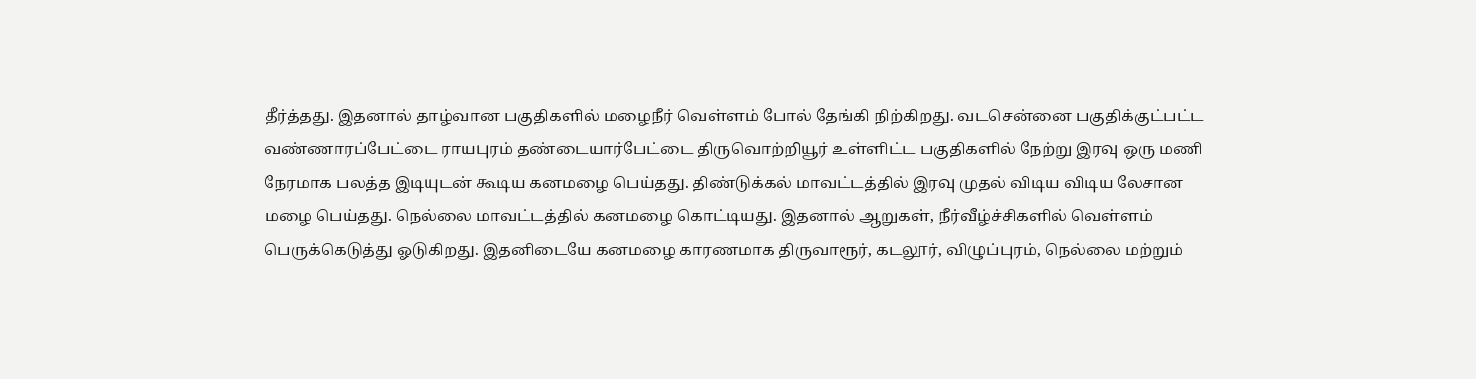தீர்த்தது. இதனால் தாழ்வான பகுதிகளில் மழைநீர் வெள்ளம் போல் தேங்கி நிற்கிறது. வடசென்னை பகுதிக்குட்பட்ட வண்ணாரப்பேட்டை ராயபுரம் தண்டையார்பேட்டை திருவொற்றியூர் உள்ளிட்ட பகுதிகளில் நேற்று இரவு ஒரு மணி நேரமாக பலத்த இடியுடன் கூடிய கனமழை பெய்தது. திண்டுக்கல் மாவட்டத்தில் இரவு முதல் விடிய விடிய லேசான மழை பெய்தது. நெல்லை மாவட்டத்தில் கனமழை கொட்டியது. இதனால் ஆறுகள், நீர்வீழ்ச்சிகளில் வெள்ளம் பெருக்கெடுத்து ஓடுகிறது. இதனிடையே கனமழை காரணமாக திருவாரூர், கடலூர், விழுப்புரம், நெல்லை மற்றும்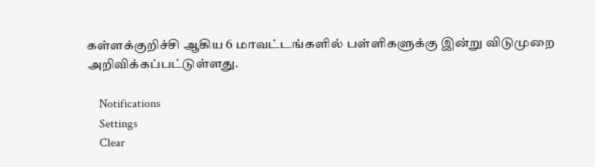கள்ளக்குறிச்சி ஆகிய 6 மாவட்டங்களில் பள்ளிகளுக்கு இன்று விடுமுறை அறிவிக்கப்பட்டுள்ளது.

    Notifications
    Settings
    Clear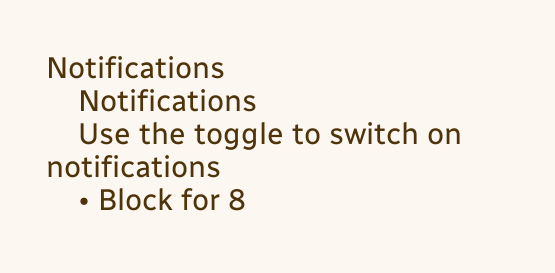Notifications
    Notifications
    Use the toggle to switch on notifications
    • Block for 8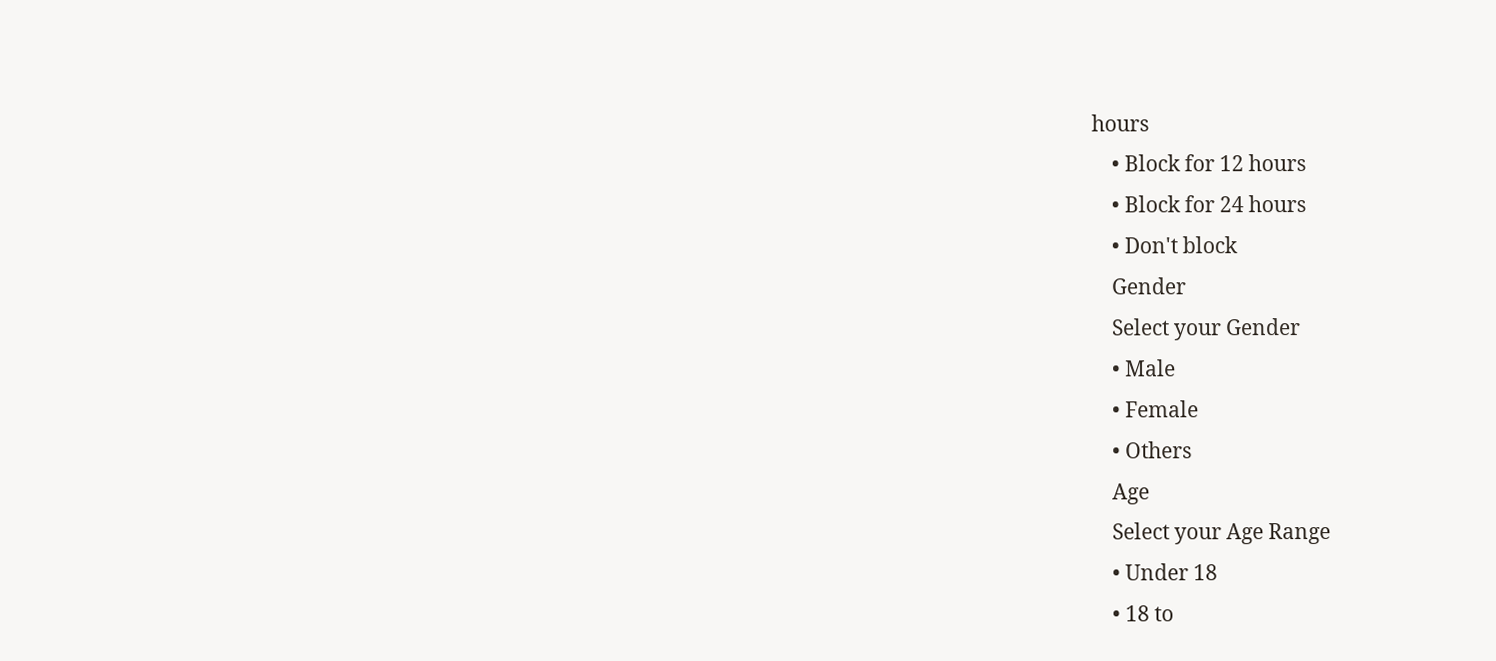hours
    • Block for 12 hours
    • Block for 24 hours
    • Don't block
    Gender
    Select your Gender
    • Male
    • Female
    • Others
    Age
    Select your Age Range
    • Under 18
    • 18 to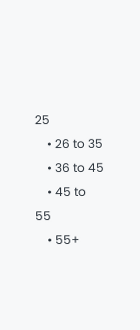25
    • 26 to 35
    • 36 to 45
    • 45 to 55
    • 55+